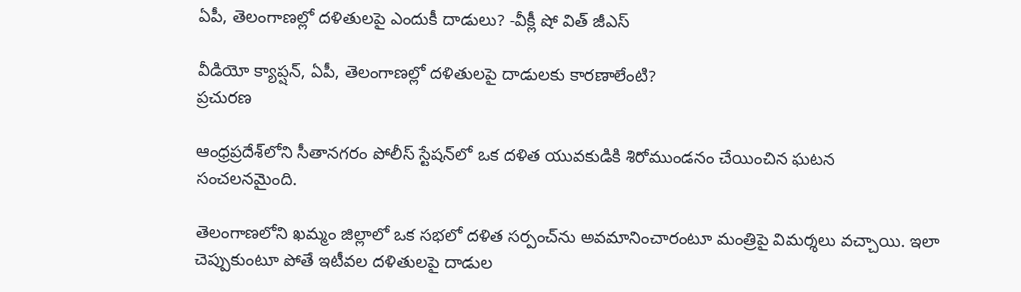ఏపీ, తెలంగాణల్లో దళితులపై ఎందుకీ దాడులు? -వీక్లీ షో విత్ జీఎస్

వీడియో క్యాప్షన్, ఏపీ, తెలంగాణల్లో దళితులపై దాడులకు కారణాలేంటి?
ప్రచురణ

ఆంధ్రప్రదేశ్‌లోని సీతానగరం పోలీస్ స్టేషన్‌లో ఒక దళిత యువకుడికి శిరోముండనం చేయించిన ఘటన సంచలనమైంది.

తెలంగాణలోని ఖమ్మం జిల్లాలో ఒక సభలో దళిత సర్పంచ్‌ను అవమానించారంటూ మంత్రిపై విమర్శలు వచ్చాయి. ఇలా చెప్పుకుంటూ పోతే ఇటీవల దళితులపై దాడుల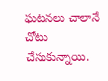ఘటనలు చాలానే చోటు చేసుకున్నాయి.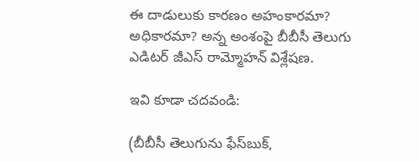ఈ దాడులుకు కారణం అహంకారమా? అధికారమా? అన్న అంశంపై బీబీసీ తెలుగు ఎడిటర్ జీఎస్ రామ్మోహన్ విశ్లేషణ.

ఇవి కూడా చదవండి:

(బీబీసీ తెలుగును ఫేస్‌బుక్,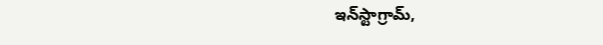ఇన్‌స్టాగ్రామ్‌,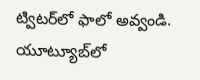ట్విటర్‌లో ఫాలో అవ్వండి. యూట్యూబ్‌లో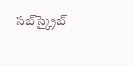సబ్‌స్క్రైబ్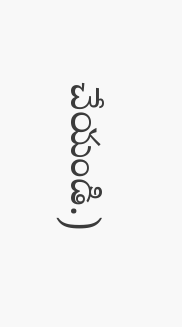చేయండి.)